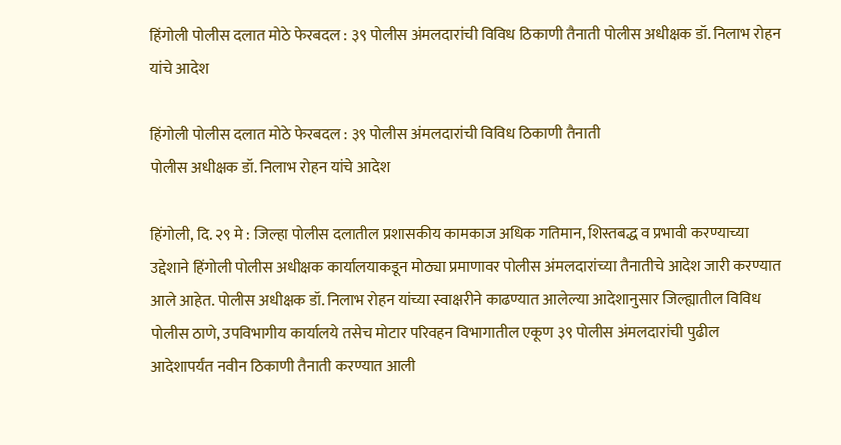हिंगोली पोलीस दलात मोठे फेरबदल : ३९ पोलीस अंमलदारांची विविध ठिकाणी तैनाती पोलीस अधीक्षक डॉ. निलाभ रोहन यांचे आदेश

हिंगोली पोलीस दलात मोठे फेरबदल : ३९ पोलीस अंमलदारांची विविध ठिकाणी तैनाती
पोलीस अधीक्षक डॉ. निलाभ रोहन यांचे आदेश

हिंगोली, दि. २९ मे : जिल्हा पोलीस दलातील प्रशासकीय कामकाज अधिक गतिमान, शिस्तबद्ध व प्रभावी करण्याच्या उद्देशाने हिंगोली पोलीस अधीक्षक कार्यालयाकडून मोठ्या प्रमाणावर पोलीस अंमलदारांच्या तैनातीचे आदेश जारी करण्यात आले आहेत. पोलीस अधीक्षक डॉ. निलाभ रोहन यांच्या स्वाक्षरीने काढण्यात आलेल्या आदेशानुसार जिल्ह्यातील विविध पोलीस ठाणे, उपविभागीय कार्यालये तसेच मोटार परिवहन विभागातील एकूण ३९ पोलीस अंमलदारांची पुढील आदेशापर्यंत नवीन ठिकाणी तैनाती करण्यात आली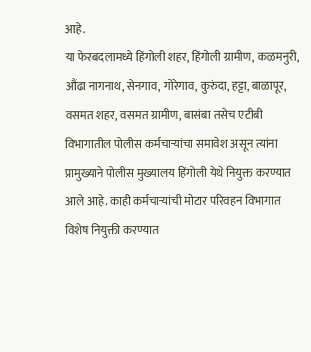आहे.
या फेरबदलामध्ये हिंगोली शहर, हिंगोली ग्रामीण, कळमनुरी, औंढा नागनाथ, सेनगाव, गोरेगाव, कुरुंदा, हट्टा, बाळापूर, वसमत शहर, वसमत ग्रामीण, बासंबा तसेच एटीबी विभागातील पोलीस कर्मचाऱ्यांचा समावेश असून त्यांना प्रामुख्याने पोलीस मुख्यालय हिंगोली येथे नियुक्त करण्यात आले आहे. काही कर्मचाऱ्यांची मोटार परिवहन विभागात विशेष नियुक्ती करण्यात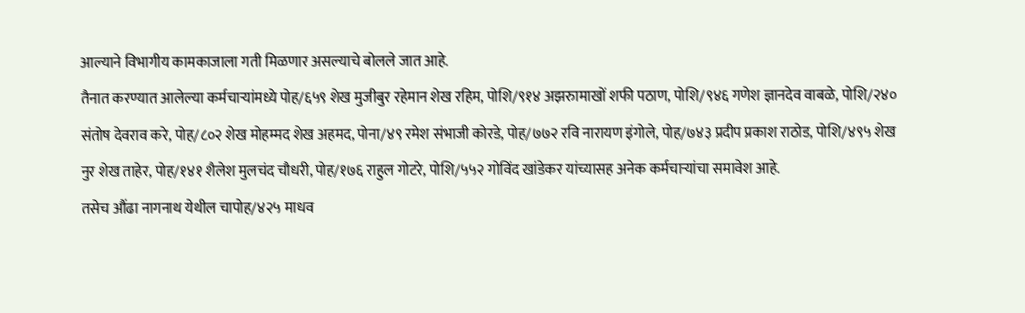आल्याने विभागीय कामकाजाला गती मिळणार असल्याचे बोलले जात आहे.
तैनात करण्यात आलेल्या कर्मचाऱ्यांमध्ये पोह/६५९ शेख मुजीबुर रहेमान शेख रहिम, पोशि/९१४ अझरुामाखों शफी पठाण, पोशि/९४६ गणेश ज्ञानदेव वाबळे, पोशि/२४० संतोष देवराव करे, पोह/८०२ शेख मोहम्मद शेख अहमद, पोना/४९ रमेश संभाजी कोरडे, पोह/७७२ रवि नारायण इंगोले, पोह/७४३ प्रदीप प्रकाश राठोड, पोशि/४९५ शेख नुर शेख ताहेर, पोह/१४१ शैलेश मुलचंद चौधरी, पोह/१७६ राहुल गोटरे, पोशि/५५२ गोविंद खांडेकर यांच्यासह अनेक कर्मचाऱ्यांचा समावेश आहे.
तसेच औंढा नागनाथ येथील चापोह/४२५ माधव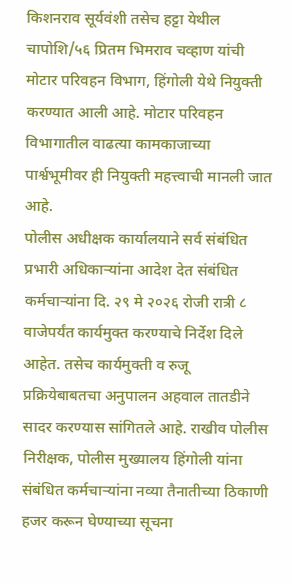किशनराव सूर्यवंशी तसेच हट्टा येथील चापोशि/५६ प्रितम भिमराव चव्हाण यांची मोटार परिवहन विभाग, हिंगोली येथे नियुक्ती करण्यात आली आहे. मोटार परिवहन विभागातील वाढत्या कामकाजाच्या पार्श्वभूमीवर ही नियुक्ती महत्त्वाची मानली जात आहे.
पोलीस अधीक्षक कार्यालयाने सर्व संबंधित प्रभारी अधिकाऱ्यांना आदेश देत संबंधित कर्मचाऱ्यांना दि. २९ मे २०२६ रोजी रात्री ८ वाजेपर्यंत कार्यमुक्त करण्याचे निर्देश दिले आहेत. तसेच कार्यमुक्ती व रुजू प्रक्रियेबाबतचा अनुपालन अहवाल तातडीने सादर करण्यास सांगितले आहे. राखीव पोलीस निरीक्षक, पोलीस मुख्यालय हिंगोली यांना संबंधित कर्मचाऱ्यांना नव्या तैनातीच्या ठिकाणी हजर करून घेण्याच्या सूचना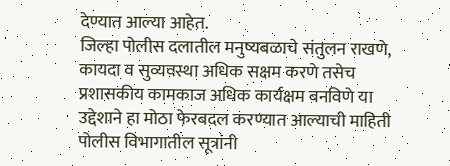देण्यात आल्या आहेत.
जिल्हा पोलीस दलातील मनुष्यबळाचे संतुलन राखणे, कायदा व सुव्यवस्था अधिक सक्षम करणे तसेच प्रशासकीय कामकाज अधिक कार्यक्षम बनविणे या उद्देशाने हा मोठा फेरबदल करण्यात आल्याची माहिती पोलीस विभागातील सूत्रांनी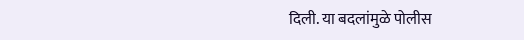दिली. या बदलांमुळे पोलीस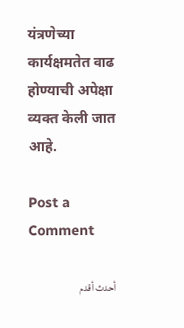यंत्रणेच्या कार्यक्षमतेत वाढ होण्याची अपेक्षा व्यक्त केली जात आहे.

Post a Comment

أحدث أقدم